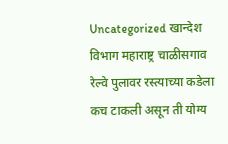Uncategorized खान्देश विभाग महाराष्ट्र चाळीसगाव रेल्वे पुलावर रस्त्याच्या कडेला कच टाकली असून ती योग्य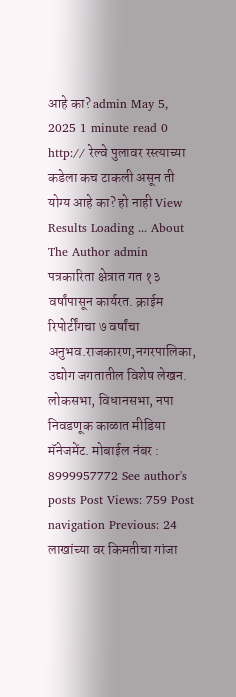आहे का? admin May 5, 2025 1 minute read 0 http:// रेल्वे पुलावर रस्त्याच्या कडेला कच टाकली असून ती योग्य आहे का? हो नाही View Results Loading ... About The Author admin पत्रकारिता क्षेत्रात गत १३ वर्षांपासून कार्यरत. क्राईम रिपोर्टींगचा ७ वर्षांचा अनुभव.राजकारण,नगरपालिका, उद्योग जगतातील विशेष लेखन. लोकसभा, विधानसभा, नपा निवडणूक काळात मीडिया मॅनेजमेंट. मोबाईल नंबर : 8999957772 See author's posts Post Views: 759 Post navigation Previous: 24 लाखांच्या वर किमतीचा गांजा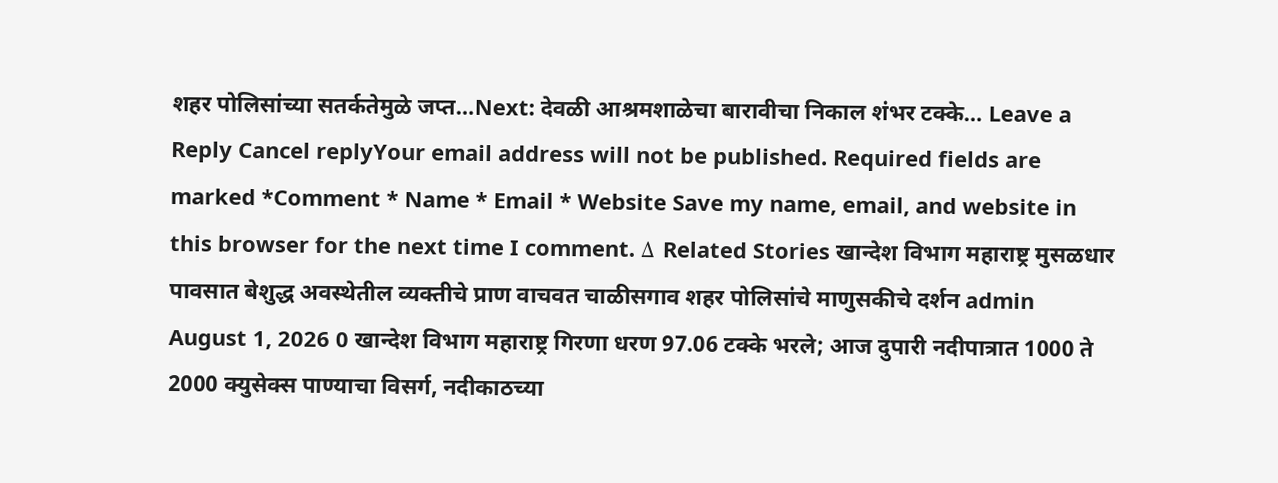शहर पोलिसांच्या सतर्कतेमुळे जप्त…Next: देवळी आश्रमशाळेचा बारावीचा निकाल शंभर टक्के… Leave a Reply Cancel replyYour email address will not be published. Required fields are marked *Comment * Name * Email * Website Save my name, email, and website in this browser for the next time I comment. Δ Related Stories खान्देश विभाग महाराष्ट्र मुसळधार पावसात बेशुद्ध अवस्थेतील व्यक्तीचे प्राण वाचवत चाळीसगाव शहर पोलिसांचे माणुसकीचे दर्शन admin August 1, 2026 0 खान्देश विभाग महाराष्ट्र गिरणा धरण 97.06 टक्के भरले; आज दुपारी नदीपात्रात 1000 ते 2000 क्युसेक्स पाण्याचा विसर्ग, नदीकाठच्या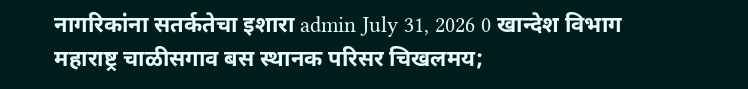नागरिकांना सतर्कतेचा इशारा admin July 31, 2026 0 खान्देश विभाग महाराष्ट्र चाळीसगाव बस स्थानक परिसर चिखलमय;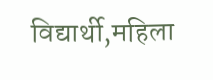विद्यार्थी,महिला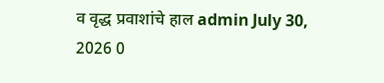व वृद्ध प्रवाशांचे हाल admin July 30, 2026 0